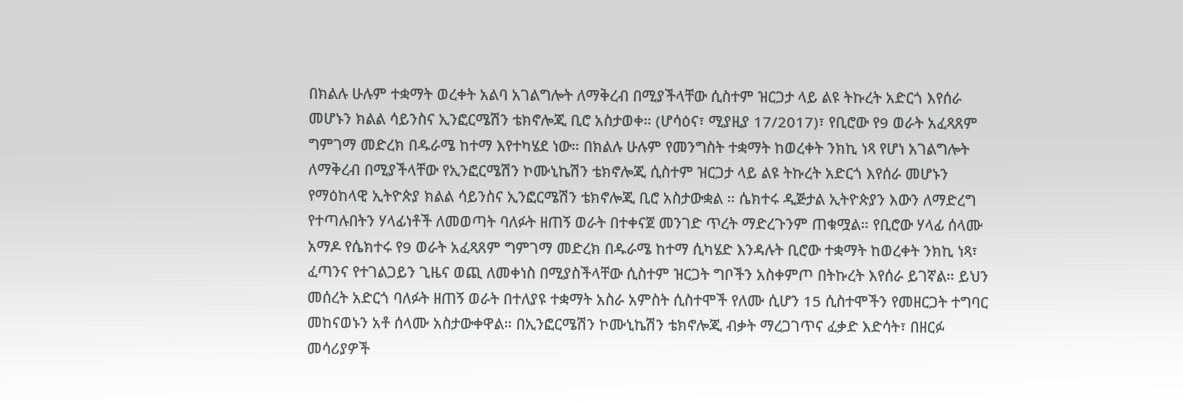በክልሉ ሁሉም ተቋማት ወረቀት አልባ አገልግሎት ለማቅረብ በሚያችላቸው ሲስተም ዝርጋታ ላይ ልዩ ትኩረት አድርጎ እየሰራ መሆኑን ክልል ሳይንስና ኢንፎርሜሽን ቴክኖሎጂ ቢሮ አስታወቀ። (ሆሳዕና፣ ሚያዚያ 17/2017)፣ የቢሮው የ9 ወራት አፈጻጸም ግምገማ መድረክ በዱራሜ ከተማ እየተካሄደ ነው። በክልሉ ሁሉም የመንግስት ተቋማት ከወረቀት ንክኪ ነጻ የሆነ አገልግሎት ለማቅረብ በሚያችላቸው የኢንፎርሜሽን ኮሙኒኬሽን ቴክኖሎጂ ሲስተም ዝርጋታ ላይ ልዩ ትኩረት አድርጎ እየሰራ መሆኑን የማዕከላዊ ኢትዮጵያ ክልል ሳይንስና ኢንፎርሜሽን ቴክኖሎጂ ቢሮ አስታውቋል ። ሴክተሩ ዲጅታል ኢትዮጵያን እውን ለማድረግ የተጣሉበትን ሃላፊነቶች ለመወጣት ባለፉት ዘጠኝ ወራት በተቀናጀ መንገድ ጥረት ማድረጉንም ጠቁሟል። የቢሮው ሃላፊ ሰላሙ አማዶ የሴክተሩ የ9 ወራት አፈጻጸም ግምገማ መድረክ በዱራሜ ከተማ ሲካሄድ እንዳሉት ቢሮው ተቋማት ከወረቀት ንክኪ ነጻ፣ ፈጣንና የተገልጋይን ጊዜና ወጪ ለመቀነስ በሚያስችላቸው ሲስተም ዝርጋት ግቦችን አስቀምጦ በትኩረት እየሰራ ይገኛል። ይህን መሰረት አድርጎ ባለፉት ዘጠኝ ወራት በተለያዩ ተቋማት አስራ አምስት ሲስተሞች የለሙ ሲሆን 15 ሲስተሞችን የመዘርጋት ተግባር መከናወኑን አቶ ሰላሙ አስታውቀዋል። በኢንፎርሜሽን ኮሙኒኬሽን ቴክኖሎጂ ብቃት ማረጋገጥና ፈቃድ እድሳት፣ በዘርፉ መሳሪያዎች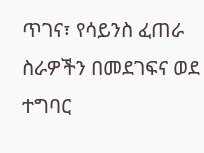ጥገና፣ የሳይንስ ፈጠራ ስራዎችን በመደገፍና ወደ ተግባር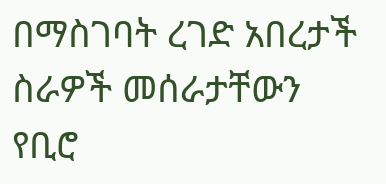በማስገባት ረገድ አበረታች ስራዎች መሰራታቸውን የቢሮ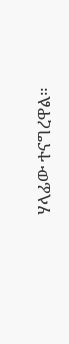ሃላፊው ተናግረዋል።